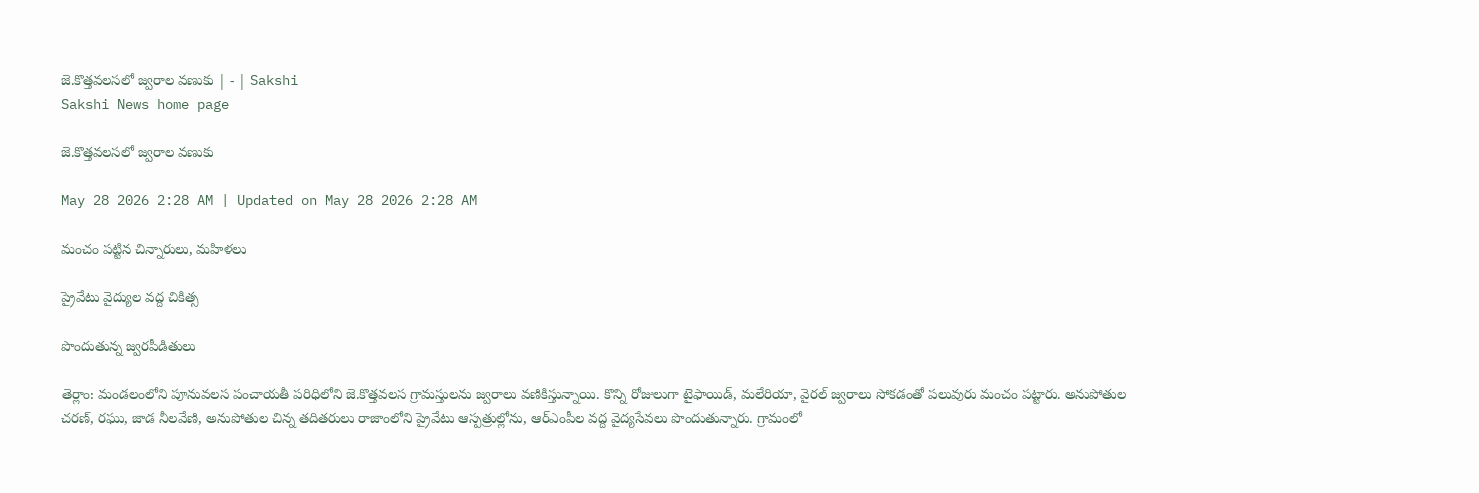జె.కొత్తవలసలో జ్వరాల వణుకు | - | Sakshi
Sakshi News home page

జె.కొత్తవలసలో జ్వరాల వణుకు

May 28 2026 2:28 AM | Updated on May 28 2026 2:28 AM

మంచం పట్టిన చిన్నారులు, మహిళలు

ప్రైవేటు వైద్యుల వద్ద చికిత్స

పొందుతున్న జ్వరపీడితులు

తెర్లాం: మండలంలోని పూనువలస పంచాయతీ పరిధిలోని జె.కొత్తవలస గ్రామస్తులను జ్వరాలు వణికిస్తున్నాయి. కొన్ని రోజులుగా టైఫాయిడ్‌, మలేరియా, వైరల్‌ జ్వరాలు సోకడంతో పలువురు మంచం పట్టారు. అనుపోతుల చరణ్‌, రఘు, జాడ నీలవేణి, అనుపోతుల చిన్న తదితరులు రాజాంలోని ప్రైవేటు ఆస్పత్రుల్లోను, ఆర్‌ఎంపీల వద్ద వైద్యసేవలు పొందుతున్నారు. గ్రామంలో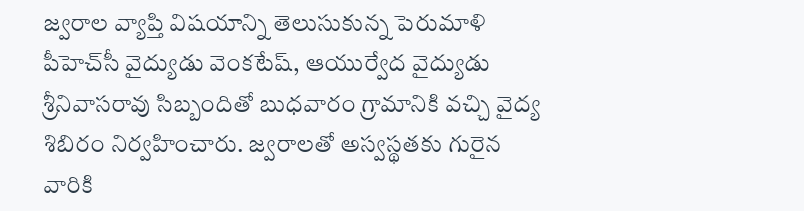జ్వరాల వ్యాప్తి విషయాన్ని తెలుసుకున్న పెరుమాళి పీహెచ్‌సీ వైద్యుడు వెంకటేష్‌, ఆయుర్వేద వైద్యుడు శ్రీనివాసరావు సిబ్బందితో బుధవారం గ్రామానికి వచ్చి వైద్య శిబిరం నిర్వహించారు. జ్వరాలతో అస్వస్థతకు గురైన వారికి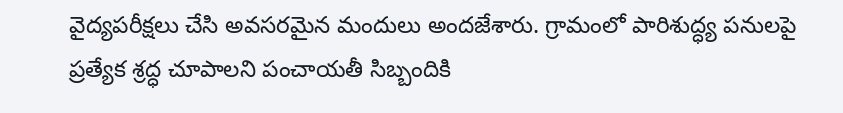వైద్యపరీక్షలు చేసి అవసరమైన మందులు అందజేశారు. గ్రామంలో పారిశుద్ధ్య పనులపై ప్రత్యేక శ్రద్ధ చూపాలని పంచాయతీ సిబ్బందికి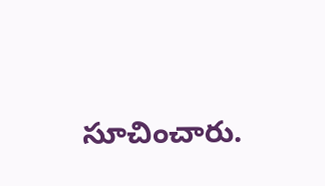సూచించారు.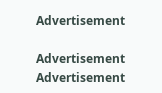Advertisement

Advertisement
Advertisement